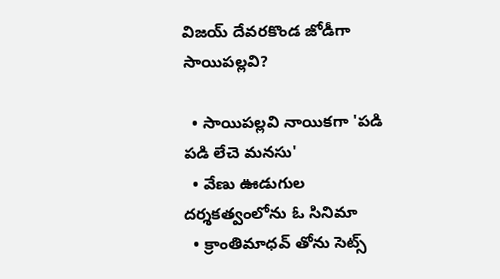విజయ్ దేవరకొండ జోడీగా సాయిపల్లవి?

  • సాయిపల్లవి నాయికగా 'పడి పడి లేచె మనసు'
  • వేణు ఊడుగుల దర్శకత్వంలోను ఓ సినిమా
  • క్రాంతిమాధవ్ తోను సెట్స్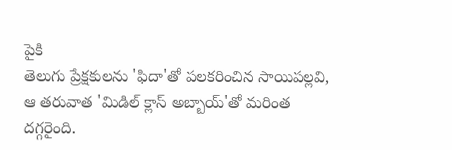పైకి
తెలుగు ప్రేక్షకులను 'ఫిదా'తో పలకరించిన సాయిపల్లవి, ఆ తరువాత 'మిడిల్ క్లాస్ అబ్బాయ్'తో మరింత దగ్గరైంది.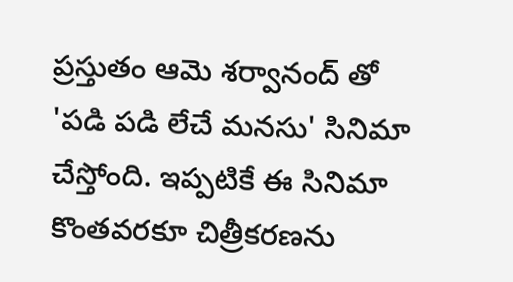ప్రస్తుతం ఆమె శర్వానంద్ తో 'పడి పడి లేచే మనసు' సినిమా చేస్తోంది. ఇప్పటికే ఈ సినిమా కొంతవరకూ చిత్రీకరణను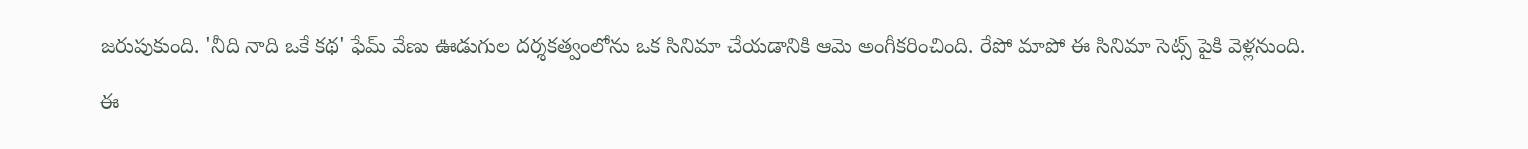జరుపుకుంది. 'నీది నాది ఒకే కథ' ఫేమ్ వేణు ఊడుగుల దర్శకత్వంలోను ఒక సినిమా చేయడానికి ఆమె అంగీకరించింది. రేపో మాపో ఈ సినిమా సెట్స్ పైకి వెళ్లనుంది.

ఈ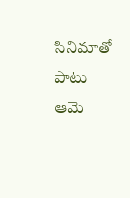సినిమాతో పాటు ఆమె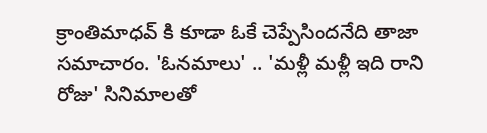క్రాంతిమాధవ్ కి కూడా ఓకే చెప్పేసిందనేది తాజా సమాచారం. 'ఓనమాలు' .. 'మళ్లీ మళ్లీ ఇది రాని రోజు' సినిమాలతో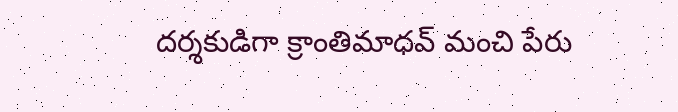దర్శకుడిగా క్రాంతిమాధవ్ మంచి పేరు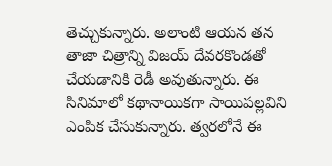తెచ్చుకున్నారు. అలాంటి ఆయన తన తాజా చిత్రాన్ని విజయ్ దేవరకొండతో చేయడానికి రెడీ అవుతున్నారు. ఈ సినిమాలో కథానాయికగా సాయిపల్లవిని ఎంపిక చేసుకున్నారు. త్వరలోనే ఈ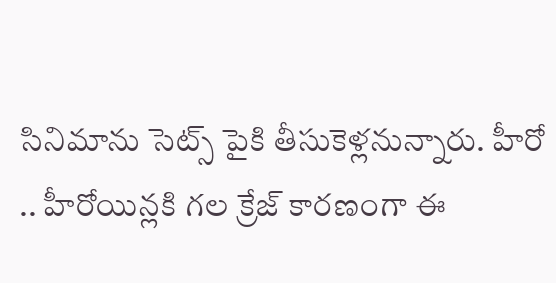సినిమాను సెట్స్ పైకి తీసుకెళ్లనున్నారు. హీరో .. హీరోయిన్లకి గల క్రేజ్ కారణంగా ఈ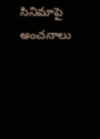సినిమాపై అంచనాలు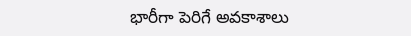భారీగా పెరిగే అవకాశాలు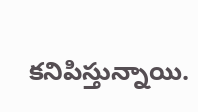కనిపిస్తున్నాయి.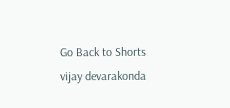Go Back to Shorts
vijay devarakonda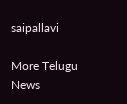saipallavi

More Telugu News